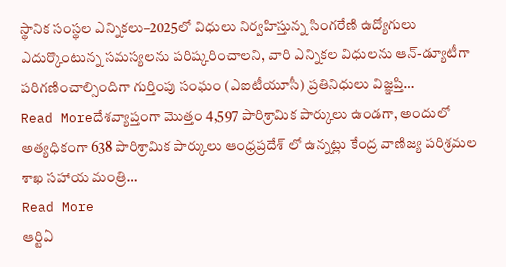స్థానిక సంస్థల ఎన్నికలు–2025లో విధులు నిర్వహిస్తున్న సింగరేణి ఉద్యోగులు ఎదుర్కొంటున్న సమస్యలను పరిష్కరించాలని, వారి ఎన్నికల విధులను ఆన్-డ్యూటీగా పరిగణించాల్సిందిగా గుర్తింపు సంఘం (ఎఐటీయూసీ) ప్రతినిధులు విజ్ఞప్తి…
Read Moreదేశవ్యాప్తంగా మొత్తం 4,597 పారిశ్రామిక పార్కులు ఉండగా, అందులో అత్యధికంగా 638 పారిశ్రామిక పార్కులు ఆంధ్రప్రదేశ్ లో ఉన్నట్లు కేంద్ర వాణిజ్య పరిశ్రమల శాఖ సహాయ మంత్రి…
Read More
ఆర్టిఏ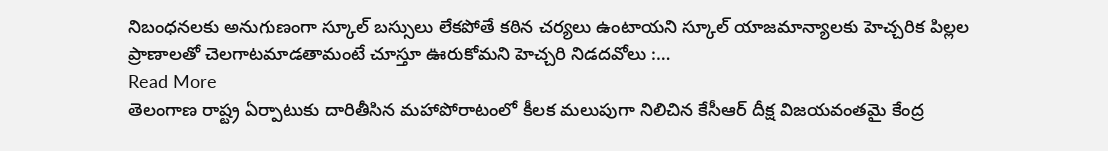నిబంధనలకు అనుగుణంగా స్కూల్ బస్సులు లేకపోతే కఠిన చర్యలు ఉంటాయని స్కూల్ యాజమాన్యాలకు హెచ్చరిక పిల్లల ప్రాణాలతో చెలగాటమాడతామంటే చూస్తూ ఊరుకోమని హెచ్చరి నిడదవోలు :…
Read More
తెలంగాణ రాష్ట్ర ఏర్పాటుకు దారితీసిన మహాపోరాటంలో కీలక మలుపుగా నిలిచిన కేసీఆర్ దీక్ష విజయవంతమై కేంద్ర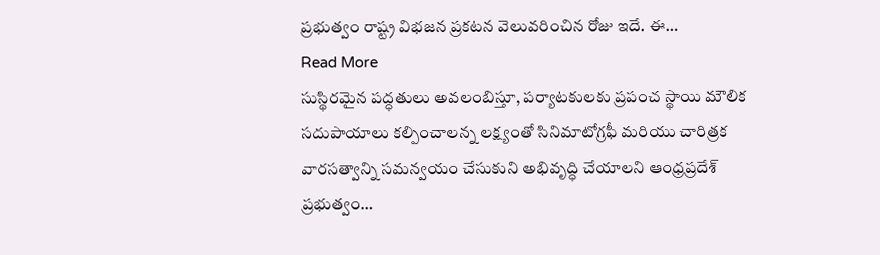ప్రభుత్వం రాష్ట్ర విభజన ప్రకటన వెలువరించిన రోజు ఇదే. ఈ…
Read More
సుస్థిరమైన పద్ధతులు అవలంబిస్తూ, పర్యాటకులకు ప్రపంచ స్థాయి మౌలిక సదుపాయాలు కల్పించాలన్న లక్ష్యంతో సినిమాటోగ్రఫీ మరియు చారిత్రక వారసత్వాన్ని సమన్వయం చేసుకుని అభివృద్ధి చేయాలని ఆంధ్రప్రదేశ్ ప్రభుత్వం…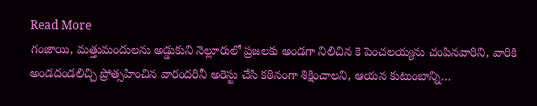Read More
గంజాయి, మత్తుమందులను అడ్డుకుని నెల్లూరులో ప్రజలకు అండగా నిలిచిన కె పెంచలయ్యను చంపినవారిని, వారికి అండదండలిచ్చి ప్రోత్సహించిన వారందరినీ అరెస్టు చేసి కఠినంగా శిక్షించాలని, ఆయన కుటుంబాన్ని…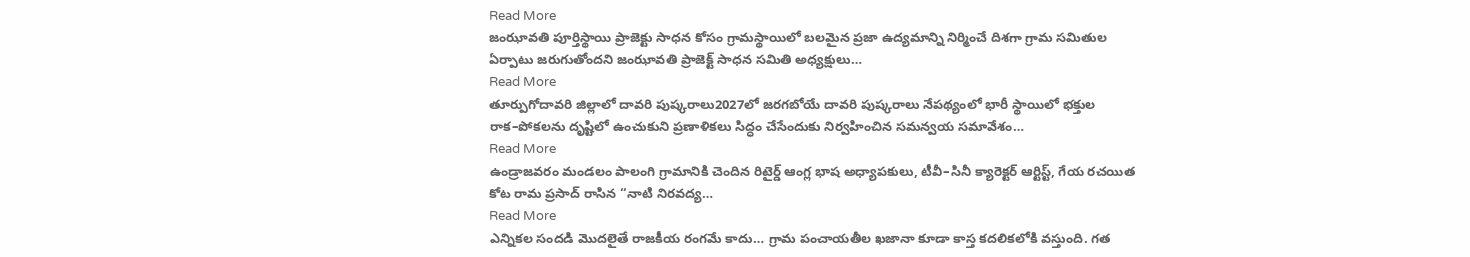Read More
జంఝావతి పూర్తిస్థాయి ప్రాజెక్టు సాధన కోసం గ్రామస్థాయిలో బలమైన ప్రజా ఉద్యమాన్ని నిర్మించే దిశగా గ్రామ సమితుల ఏర్పాటు జరుగుతోందని జంఝావతి ప్రాజెక్ట్ సాధన సమితి అధ్యక్షులు…
Read More
తూర్పుగోదావరి జిల్లాలో దావరి పుష్కరాలు2027లో జరగబోయే దావరి పుష్కరాలు నేపథ్యంలో భారీ స్థాయిలో భక్తుల రాక–పోకలను దృష్టిలో ఉంచుకుని ప్రణాళికలు సిద్ధం చేసేందుకు నిర్వహించిన సమన్వయ సమావేశం…
Read More
ఉండ్రాజవరం మండలం పాలంగి గ్రామానికి చెందిన రిటైర్డ్ ఆంగ్ల భాష అధ్యాపకులు, టీవీ–సినీ క్యారెక్టర్ ఆర్టిస్ట్, గేయ రచయిత కోట రామ ప్రసాద్ రాసిన “నాటి నిరవద్య…
Read More
ఎన్నికల సందడి మొదలైతే రాజకీయ రంగమే కాదు… గ్రామ పంచాయతీల ఖజానా కూడా కాస్త కదలికలోకి వస్తుంది. గత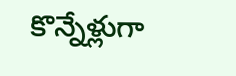కొన్నేళ్లుగా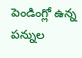పెండింగ్లో ఉన్న పన్నుల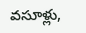వసూళ్లు,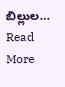బిల్లుల…
Read More